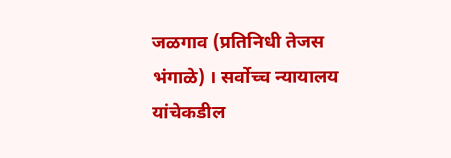जळगाव (प्रतिनिधी तेजस भंगाळे) । सर्वोच्च न्यायालय यांचेकडील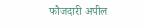फौजदारी अपील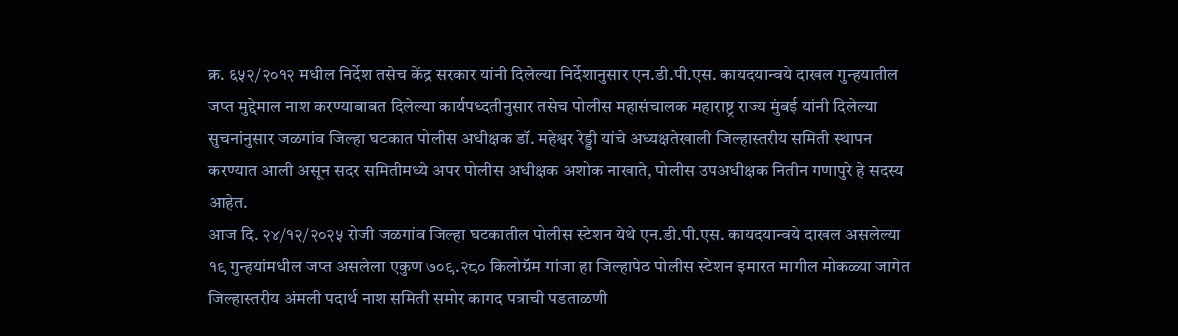क्र. ६५२/२०१२ मधील निर्देश तसेच केंद्र सरकार यांनी दिलेल्या निर्देशानुसार एन.डी.पी.एस. कायदयान्वये दाखल गुन्हयातील जप्त मुद्देमाल नाश करण्याबाबत दिलेल्या कार्यपध्दतीनुसार तसेच पोलीस महासंचालक महाराष्ट्र राज्य मुंबई यांनी दिलेल्या सुचनांनुसार जळगांव जिल्हा घटकात पोलीस अधीक्षक डॉ. महेश्वर रेड्डी यांचे अध्यक्षतेखाली जिल्हास्तरीय समिती स्थापन करण्यात आली असून सदर समितीमध्ये अपर पोलीस अधीक्षक अशोक नाखाते, पोलीस उपअधीक्षक नितीन गणापुरे हे सदस्य आहेत.
आज दि. २४/१२/२०२५ रोजी जळगांव जिल्हा घटकातील पोलीस स्टेशन येथे एन.डी.पी.एस. कायदयान्वये दाखल असलेल्या १९ गुन्हयांमधील जप्त असलेला एकुण ७०९.२८० किलोग्रॅम गांजा हा जिल्हापेठ पोलीस स्टेशन इमारत मागील मोकळ्या जागेत जिल्हास्तरीय अंमली पदार्थ नाश समिती समोर कागद पत्राची पडताळणी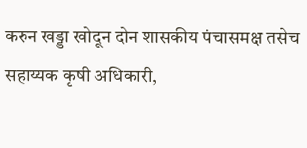करुन खड्डा खोदून दोन शासकीय पंचासमक्ष तसेच सहाय्यक कृषी अधिकारी,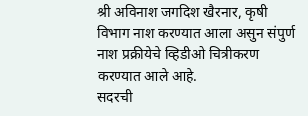श्री अविनाश जगदिश खैरनार, कृषी विभाग नाश करण्यात आला असुन संपुर्ण नाश प्रक्रीयेचे व्हिडीओ चित्रीकरण करण्यात आले आहे.
सदरची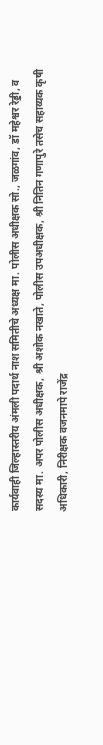कार्यवाही जिल्हास्तरीय अंमली पदार्थ नाश समितीचे अध्यक्ष मा. पोलीस अधीक्षक सो., जळगांव, डॉ महेश्वर रेड्डी, व सदस्य मा. अपर पोलीस अधीक्षक, श्री अशोक नखाते, पोलीस उपअधीक्षक, श्री नितिन गणापुरे तसेच सहाय्यक कृषी अधिकारी, निरीक्षक वजनमापे राजेंद्र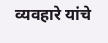व्यवहारे यांचे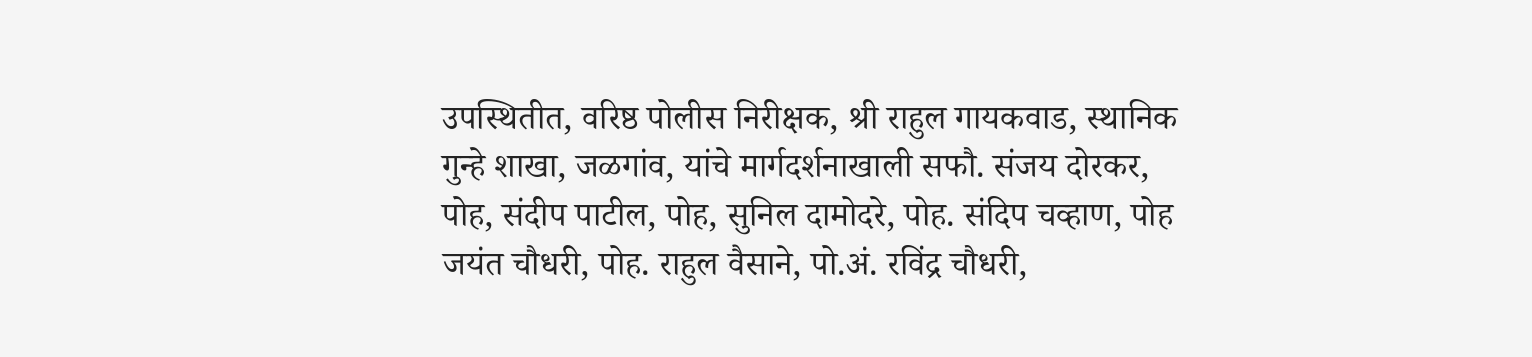उपस्थितीत, वरिष्ठ पोलीस निरीक्षक, श्री राहुल गायकवाड, स्थानिक गुन्हे शाखा, जळगांव, यांचे मार्गदर्शनाखाली सफौ. संजय दोरकर, पोह, संदीप पाटील, पोह, सुनिल दामोदरे, पोह. संदिप चव्हाण, पोह जयंत चौधरी, पोह. राहुल वैसाने, पो.अं. रविंद्र चौधरी,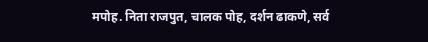मपोह. निता राजपुत, चालक पोह, दर्शन ढाकणे, सर्व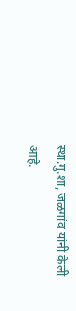स्था.गु.शा, जळगांव यांनी केली आहे.